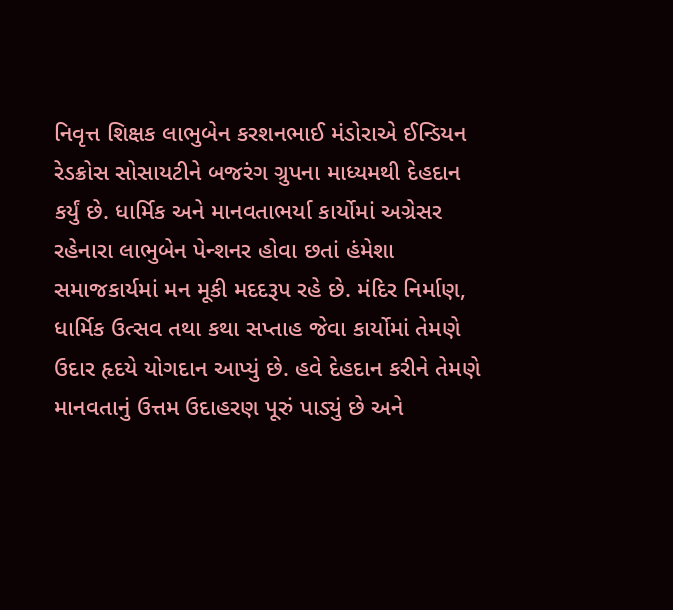નિવૃત્ત શિક્ષક લાભુબેન કરશનભાઈ મંડોરાએ ઈન્ડિયન રેડક્રોસ સોસાયટીને બજરંગ ગ્રુપના માધ્યમથી દેહદાન કર્યું છે. ધાર્મિક અને માનવતાભર્યા કાર્યોમાં અગ્રેસર રહેનારા લાભુબેન પેન્શનર હોવા છતાં હંમેશા સમાજકાર્યમાં મન મૂકી મદદરૂપ રહે છે. મંદિર નિર્માણ, ધાર્મિક ઉત્સવ તથા કથા સપ્તાહ જેવા કાર્યોમાં તેમણે ઉદાર હૃદયે યોગદાન આપ્યું છે. હવે દેહદાન કરીને તેમણે માનવતાનું ઉત્તમ ઉદાહરણ પૂરું પાડ્યું છે અને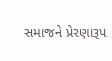સમાજને પ્રેરણારૂપ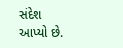સંદેશ આપ્યો છે.